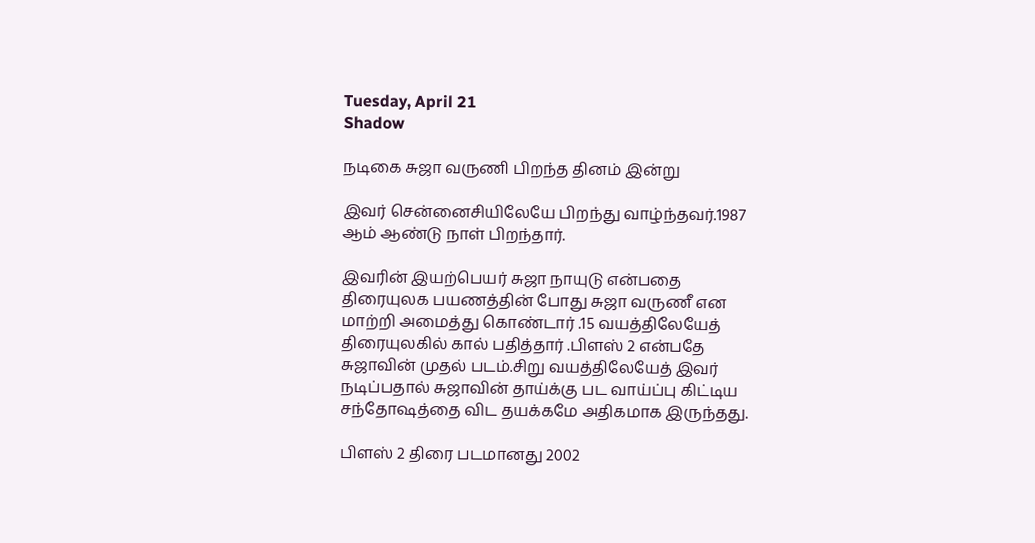Tuesday, April 21
Shadow

நடிகை சுஜா வருணி பிறந்த தினம் இன்று

இவர் சென்னைசியிலேயே பிறந்து வாழ்ந்தவர்.1987 ஆம் ஆண்டு நாள் பிறந்தார்.

இவரின் இயற்பெயர் சுஜா நாயுடு என்பதை திரையுலக பயணத்தின் போது சுஜா வருணீ என மாற்றி அமைத்து கொண்டார் .15 வயத்திலேயேத் திரையுலகில் கால் பதித்தார் .பிளஸ் 2 என்பதே சுஜாவின் முதல் படம்.சிறு வயத்திலேயேத் இவர் நடிப்பதால் சுஜாவின் தாய்க்கு பட வாய்ப்பு கிட்டிய சந்தோஷத்தை விட தயக்கமே அதிகமாக இருந்தது.

பிளஸ் 2 திரை படமானது 2002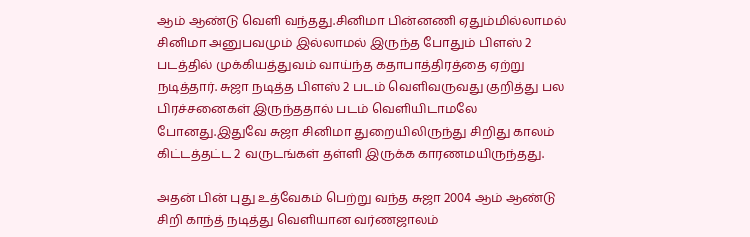ஆம் ஆண்டு வெளி வந்தது.சினிமா பின்னணி ஏதும்மில்லாமல் சினிமா அனுபவமும் இல்லாமல் இருந்த போதும் பிளஸ் 2 படத்தில் முக்கியத்துவம் வாய்ந்த கதாபாத்திரத்தை ஏற்று நடித்தார். சுஜா நடித்த பிளஸ் 2 படம் வெளிவருவது குறித்து பல பிரச்சனைகள் இருந்ததால் படம் வெளியிடாமலே போனது.இதுவே சுஜா சினிமா துறையிலிருந்து சிறிது காலம் கிட்டத்தட்ட 2 வருடங்கள் தள்ளி இருக்க காரணமயிருந்தது.

அதன் பின் புது உத்வேகம் பெற்று வந்த சுஜா 2004 ஆம் ஆண்டு சிறி காந்த் நடித்து வெளியான வர்ணஜாலம்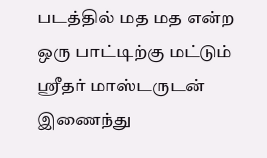படத்தில் மத மத என்ற ஒரு பாட்டிற்கு மட்டும் ஸ்ரீதர் மாஸ்டருடன் இணைந்து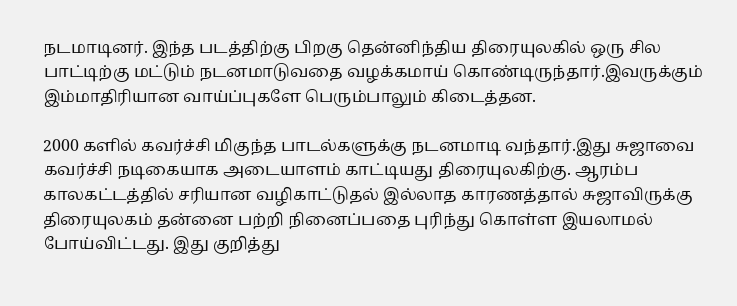நடமாடினர். இந்த படத்திற்கு பிறகு தென்னிந்திய திரையுலகில் ஒரு சில பாட்டிற்கு மட்டும் நடனமாடுவதை வழக்கமாய் கொண்டிருந்தார்.இவருக்கும் இம்மாதிரியான வாய்ப்புகளே பெரும்பாலும் கிடைத்தன.

2000 களில் கவர்ச்சி மிகுந்த பாடல்களுக்கு நடனமாடி வந்தார்.இது சுஜாவை கவர்ச்சி நடிகையாக அடையாளம் காட்டியது திரையுலகிற்கு. ஆரம்ப காலகட்டத்தில் சரியான வழிகாட்டுதல் இல்லாத காரணத்தால் சுஜாவிருக்கு திரையுலகம் தன்னை பற்றி நினைப்பதை புரிந்து கொள்ள இயலாமல் போய்விட்டது. இது குறித்து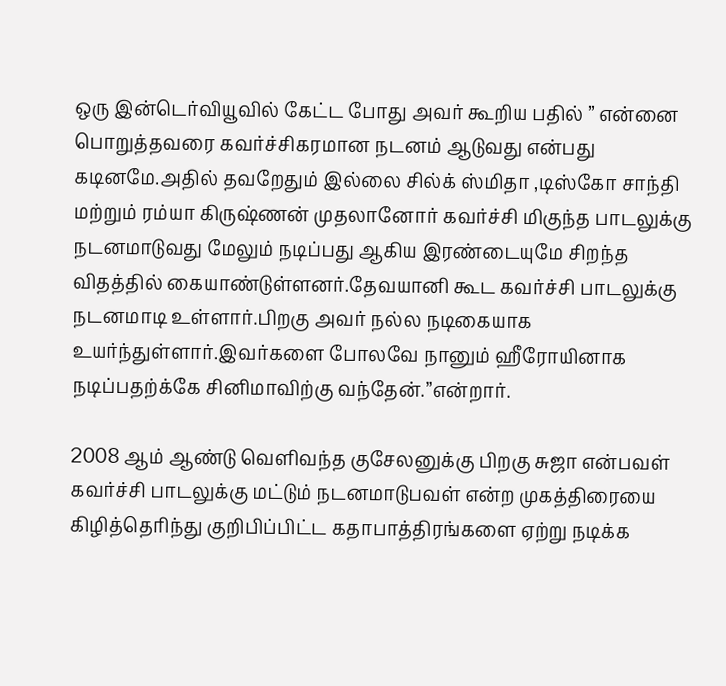ஒரு இன்டெர்வியூவில் கேட்ட போது அவர் கூறிய பதில் ” என்னை பொறுத்தவரை கவர்ச்சிகரமான நடனம் ஆடுவது என்பது கடினமே.அதில் தவறேதும் இல்லை சில்க் ஸ்மிதா ,டிஸ்கோ சாந்தி மற்றும் ரம்யா கிருஷ்ணன் முதலானோர் கவர்ச்சி மிகுந்த பாடலுக்கு நடனமாடுவது மேலும் நடிப்பது ஆகிய இரண்டையுமே சிறந்த விதத்தில் கையாண்டுள்ளனர்.தேவயானி கூட கவர்ச்சி பாடலுக்கு நடனமாடி உள்ளார்.பிறகு அவர் நல்ல நடிகையாக உயர்ந்துள்ளார்.இவர்களை போலவே நானும் ஹீரோயினாக நடிப்பதற்க்கே சினிமாவிற்கு வந்தேன்.”என்றார்.

2008 ஆம் ஆண்டு வெளிவந்த குசேலனுக்கு பிறகு சுஜா என்பவள் கவர்ச்சி பாடலுக்கு மட்டும் நடனமாடுபவள் என்ற முகத்திரையை கிழித்தெரிந்து குறிபிப்பிட்ட கதாபாத்திரங்களை ஏற்று நடிக்க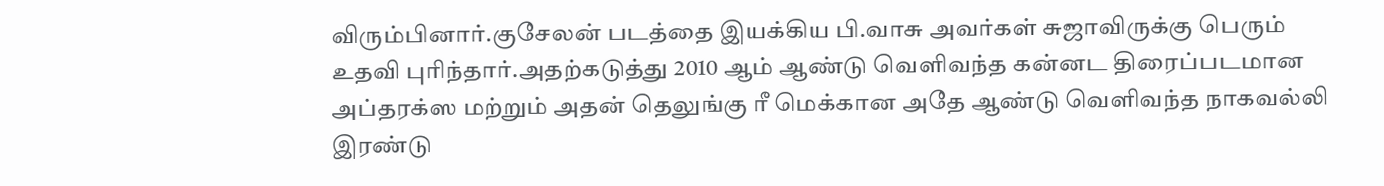விரும்பினார்.குசேலன் படத்தை இயக்கிய பி.வாசு அவர்கள் சுஜாவிருக்கு பெரும் உதவி புரிந்தார்.அதற்கடுத்து 2010 ஆம் ஆண்டு வெளிவந்த கன்னட திரைப்படமான அப்தரக்ஸ மற்றும் அதன் தெலுங்கு ரீ மெக்கான அதே ஆண்டு வெளிவந்த நாகவல்லி இரண்டு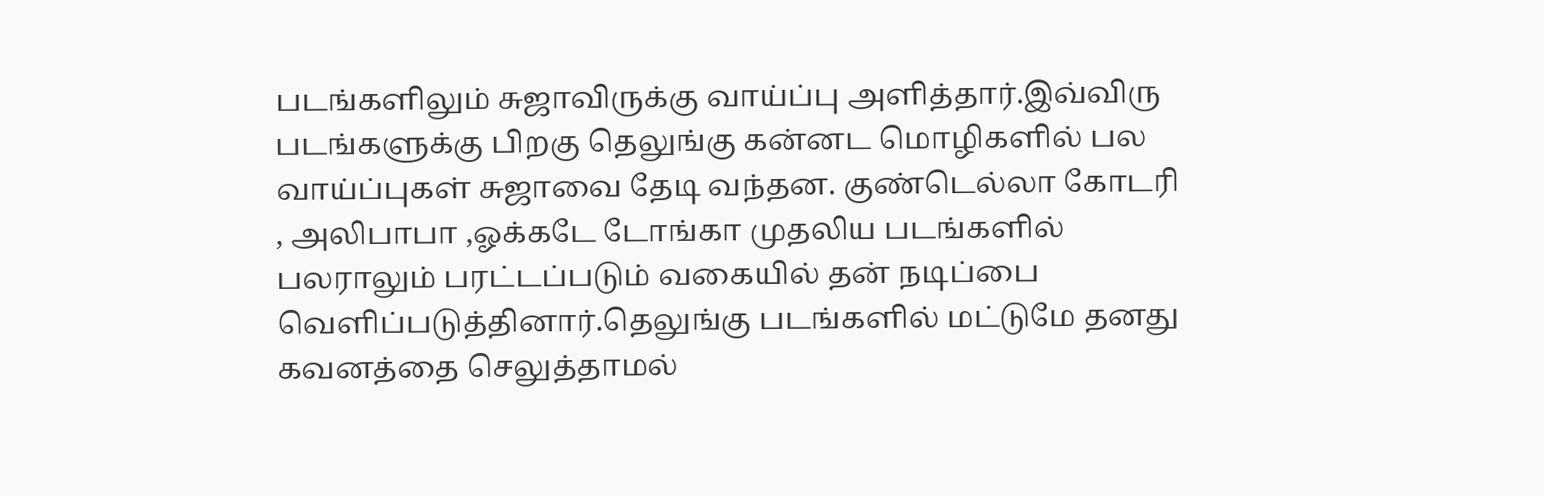படங்களிலும் சுஜாவிருக்கு வாய்ப்பு அளித்தார்.இவ்விரு படங்களுக்கு பிறகு தெலுங்கு கன்னட மொழிகளில் பல வாய்ப்புகள் சுஜாவை தேடி வந்தன. குண்டெல்லா கோடரி , அலிபாபா ,ஓக்கடே டோங்கா முதலிய படங்களில் பலராலும் பரட்டப்படும் வகையில் தன் நடிப்பை வெளிப்படுத்தினார்.தெலுங்கு படங்களில் மட்டுமே தனது கவனத்தை செலுத்தாமல்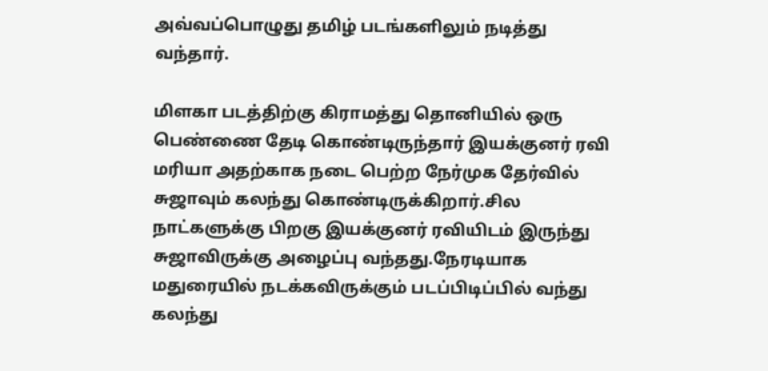அவ்வப்பொழுது தமிழ் படங்களிலும் நடித்து வந்தார்.

மிளகா படத்திற்கு கிராமத்து தொனியில் ஒரு பெண்ணை தேடி கொண்டிருந்தார் இயக்குனர் ரவி மரியா அதற்காக நடை பெற்ற நேர்முக தேர்வில் சுஜாவும் கலந்து கொண்டிருக்கிறார்.சில நாட்களுக்கு பிறகு இயக்குனர் ரவியிடம் இருந்து சுஜாவிருக்கு அழைப்பு வந்தது.நேரடியாக மதுரையில் நடக்கவிருக்கும் படப்பிடிப்பில் வந்து கலந்து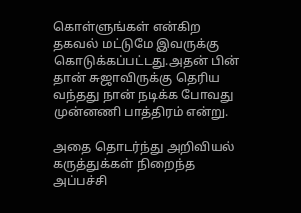கொள்ளுங்கள் என்கிற தகவல் மட்டுமே இவருக்கு கொடுக்கப்பட்டது.அதன் பின் தான் சுஜாவிருக்கு தெரிய வந்தது நான் நடிக்க போவது முன்னணி பாத்திரம் என்று.

அதை தொடர்ந்து அறிவியல் கருத்துக்கள் நிறைந்த அப்பச்சி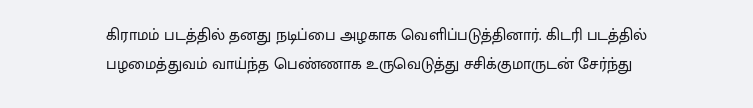கிராமம் படத்தில் தனது நடிப்பை அழகாக வெளிப்படுத்தினார். கிடரி படத்தில் பழமைத்துவம் வாய்ந்த பெண்ணாக உருவெடுத்து சசிக்குமாருடன் சேர்ந்து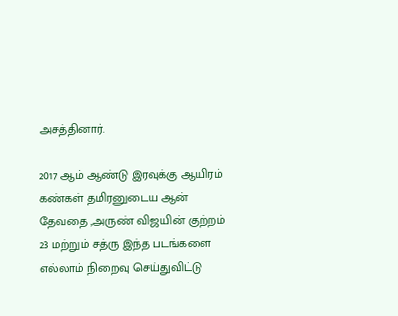அசத்தினார்.

2017 ஆம் ஆண்டு இரவுக்கு ஆயிரம் கண்கள் தமிரனுடைய ஆன் தேவதை ,அருண் விஜயின் குற்றம் 23 மற்றும் சத்ரு இந்த படங்களை எல்லாம் நிறைவு செய்துவிட்டு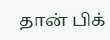தான் பிக்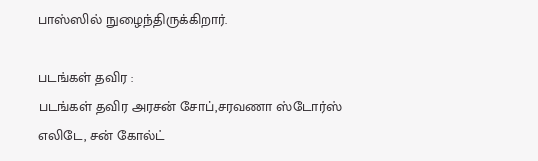பாஸ்ஸில் நுழைந்திருக்கிறார்.

படங்கள் தவிர :
படங்கள் தவிர அரசன் சோப்,சரவணா ஸ்டோர்ஸ் எலிடே, சன் கோல்ட்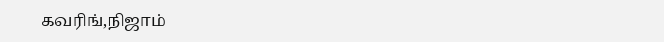கவரிங்,நிஜாம்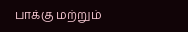பாக்கு மற்றும்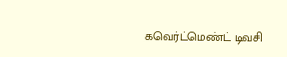கவெர்ட்மெண்ட் டிவசி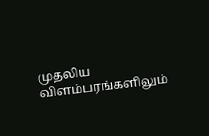முதலிய விளம்பரங்களிலும்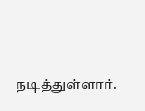நடித்துள்ளார்.